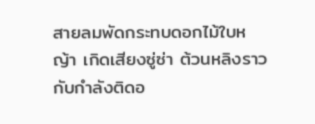สายลมพัดกระทบดอกไม้ใบหญ้า เกิดเสียงซู่ซ่า ต้วนหลิงราวกับกำลังติดอ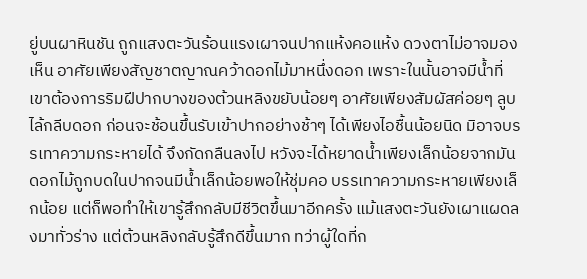ยู่บนผาหินชัน ถูกแสงตะวันร้อนแรงเผาจนปากแห้งคอแห้ง ดวงตาไม่อาจมองเห็น อาศัยเพียงสัญชาตญาณคว้าดอกไม้มาหนึ่งดอก เพราะในนั้นอาจมีน้ำที่เขาต้องการริมฝีปากบางของต้วนหลิงขยับน้อยๆ อาศัยเพียงสัมผัสค่อยๆ ลูบไล้กลีบดอก ก่อนจะช้อนขึ้นรับเข้าปากอย่างช้าๆ ได้เพียงไอชื้นน้อยนิด มิอาจบรรเทาความกระหายได้ จึงกัดกลืนลงไป หวังจะได้หยาดน้ำเพียงเล็กน้อยจากมันดอกไม้ถูกบดในปากจนมีน้ำเล็กน้อยพอให้ชุ่มคอ บรรเทาความกระหายเพียงเล็กน้อย แต่ก็พอทำให้เขารู้สึกกลับมีชีวิตขึ้นมาอีกครั้ง แม้แสงตะวันยังเผาแผดลงมาทั่วร่าง แต่ต้วนหลิงกลับรู้สึกดีขึ้นมาก ทว่าผู้ใดที่ก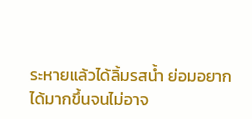ระหายแล้วได้ลิ้มรสน้ำ ย่อมอยากได้มากขึ้นจนไม่อาจ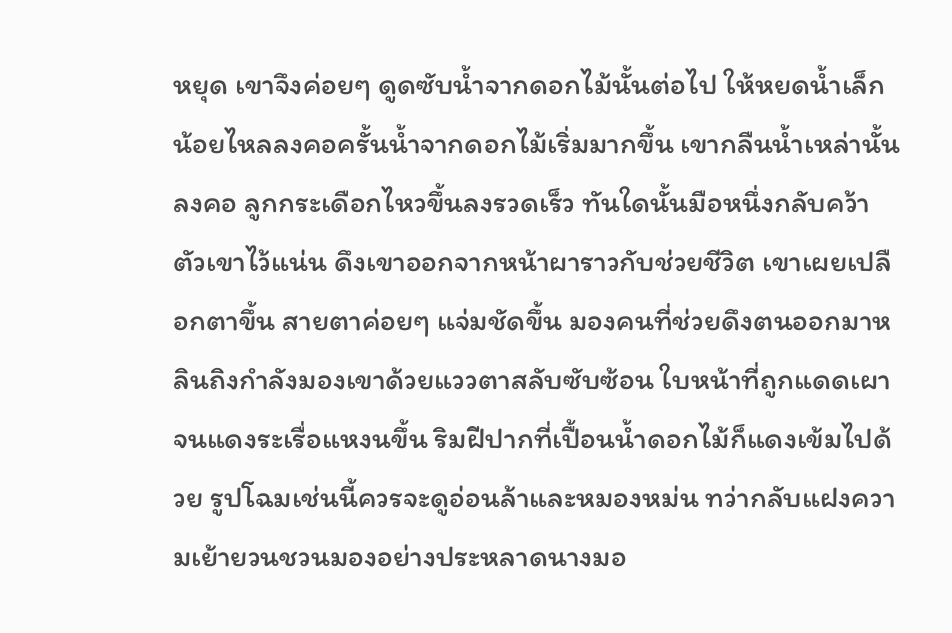หยุด เขาจึงค่อยๆ ดูดซับน้ำจากดอกไม้นั้นต่อไป ให้หยดน้ำเล็กน้อยไหลลงคอครั้นน้ำจากดอกไม้เริ่มมากขึ้น เขากลืนน้ำเหล่านั้นลงคอ ลูกกระเดือกไหวขึ้นลงรวดเร็ว ทันใดนั้นมือหนึ่งกลับคว้าตัวเขาไว้แน่น ดึงเขาออกจากหน้าผาราวกับช่วยชีวิต เขาเผยเปลือกตาขึ้น สายตาค่อยๆ แจ่มชัดขึ้น มองคนที่ช่วยดึงตนออกมาหลินถิงกำลังมองเขาด้วยแววตาสลับซับซ้อน ใบหน้าที่ถูกแดดเผาจนแดงระเรื่อแหงนขึ้น ริมฝีปากที่เปื้อนน้ำดอกไม้ก็แดงเข้มไปด้วย รูปโฉมเช่นนี้ควรจะดูอ่อนล้าและหมองหม่น ทว่ากลับแฝงความเย้ายวนชวนมองอย่างประหลาดนางมอ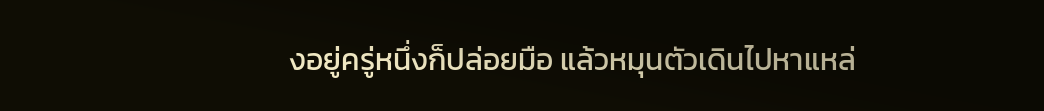งอยู่ครู่หนึ่งก็ปล่อยมือ แล้วหมุนตัวเดินไปหาแหล่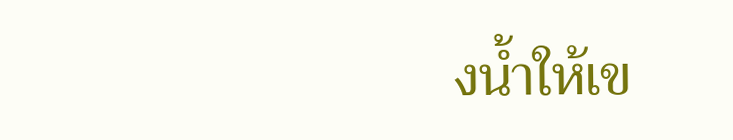งน้ำให้เข